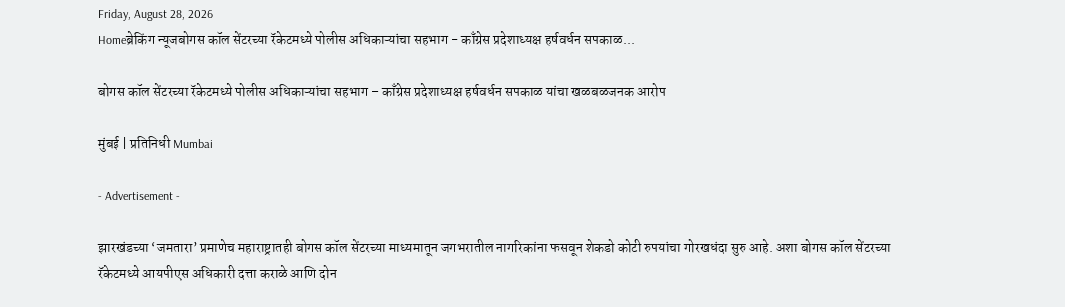Friday, August 28, 2026
Homeब्रेकिंग न्यूजबोगस कॉल सेंटरच्या रॅकेटमध्ये पोलीस अधिकाऱ्यांचा सहभाग - काँग्रेस प्रदेशाध्यक्ष हर्षवर्धन सपकाळ...

बोगस कॉल सेंटरच्या रॅकेटमध्ये पोलीस अधिकाऱ्यांचा सहभाग – काँग्रेस प्रदेशाध्यक्ष हर्षवर्धन सपकाळ यांचा खळबळजनक आरोप

मुंबई | प्रतिनिधी Mumbai

- Advertisement -

झारखंडच्या ‘जमतारा’ प्रमाणेच महाराष्ट्रातही बोगस कॉल सेंटरच्या माध्यमातून जगभरातील नागरिकांना फसवून शेकडो कोटी रुपयांचा गोरखधंदा सुरु आहे. अशा बोगस कॉल सेंटरच्या रॅकेटमध्ये आयपीएस अधिकारी दत्ता कराळे आणि दोन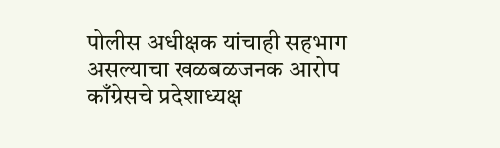पोलीस अधीक्षक यांचाही सहभाग असल्याचा खळबळजनक आरोप काँग्रेसचे प्रदेशाध्यक्ष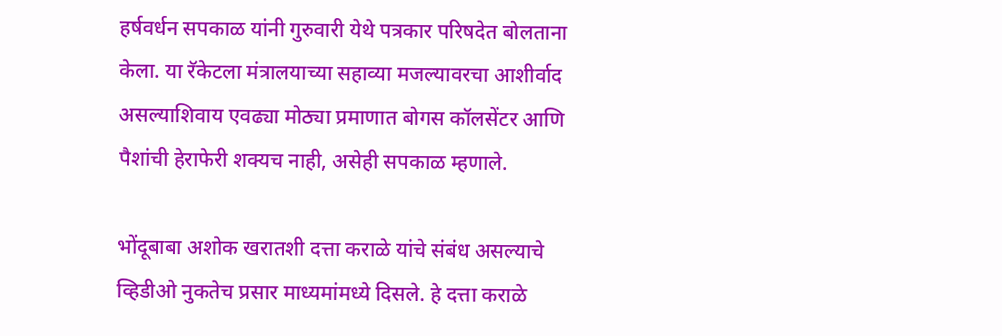हर्षवर्धन सपकाळ यांनी गुरुवारी येथे पत्रकार परिषदेत बोलताना केला. या रॅकेटला मंत्रालयाच्या सहाव्या मजल्यावरचा आशीर्वाद असल्याशिवाय एवढ्या मोठ्या प्रमाणात बोगस कॉलसेंटर आणि पैशांची हेराफेरी शक्यच नाही, असेही सपकाळ म्हणाले.

भोंदूबाबा अशोक खरातशी दत्ता कराळे यांचे संबंध असल्याचे व्हिडीओ नुकतेच प्रसार माध्यमांमध्ये दिसले. हे दत्ता कराळे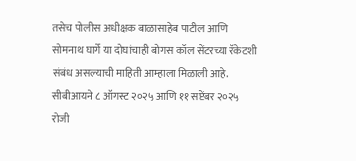तसेच पोलीस अधीक्षक बाळासाहेब पाटील आणि सोमनाथ घार्गे या दोघांचाही बोगस कॉल सेंटरच्या रॅकेटशी संबंध असल्याची माहिती आम्हाला मिळाली आहे. सीबीआयने ८ ऑगस्ट २०२५ आणि ११ सप्टेंबर २०२५ रोजी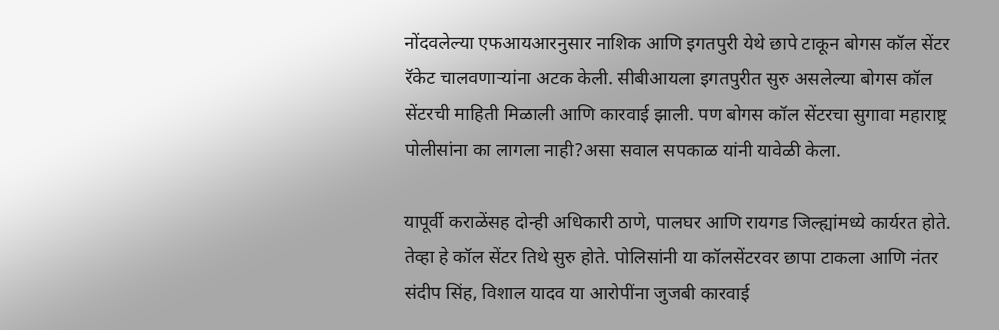नोंदवलेल्या एफआयआरनुसार नाशिक आणि इगतपुरी येथे छापे टाकून बोगस कॉल सेंटर रॅकेट चालवणाऱ्यांना अटक केली. सीबीआयला इगतपुरीत सुरु असलेल्या बोगस कॉल सेंटरची माहिती मिळाली आणि कारवाई झाली. पण बोगस कॉल सेंटरचा सुगावा महाराष्ट्र पोलीसांना का लागला नाही?असा सवाल सपकाळ यांनी यावेळी केला.

यापूर्वी कराळेंसह दोन्ही अधिकारी ठाणे, पालघर आणि रायगड जिल्ह्यांमध्ये कार्यरत होते. तेव्हा हे कॉल सेंटर तिथे सुरु होते. पोलिसांनी या कॉलसेंटरवर छापा टाकला आणि नंतर संदीप सिंह, विशाल यादव या आरोपींना जुजबी कारवाई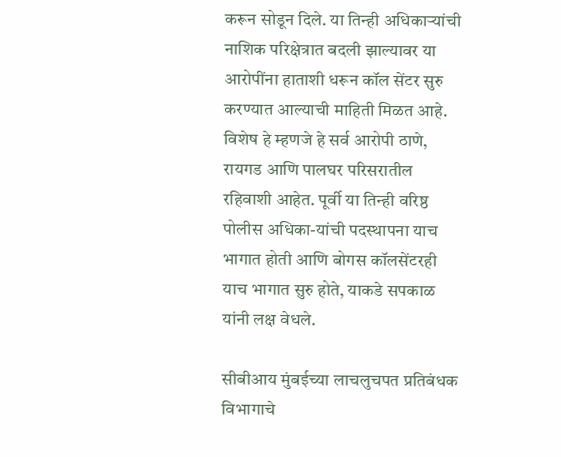करून सोडून दिले. या तिन्ही अधिकाऱ्यांची नाशिक परिक्षेत्रात बदली झाल्यावर या आरोपींना हाताशी धरून कॉल सेंटर सुरु करण्यात आल्याची माहिती मिळत आहे. विशेष हे म्हणजे हे सर्व आरोपी ठाणे, रायगड आणि पालघर परिसरातील रहिवाशी आहेत. पूर्वी या तिन्ही वरिष्ठ पोलीस अधिका-यांची पदस्थापना याच भागात होती आणि बोगस कॉलसेंटरही याच भागात सुरु होते, याकडे सपकाळ यांनी लक्ष वेधले.

सीबीआय मुंबईच्या लाचलुचपत प्रतिबंधक विभागाचे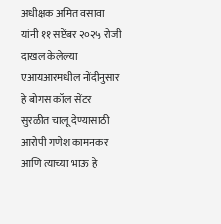अधीक्षक अमित वसावा यांनी ११ सप्टेंबर २०२५ रोजी दाखल केलेल्या एआयआरमधील नोंदीनुसार हे बोगस कॉल सेंटर सुरळीत चालू देण्यासाठी आरोपी गणेश कामनकर आणि त्याच्या भाऊ हे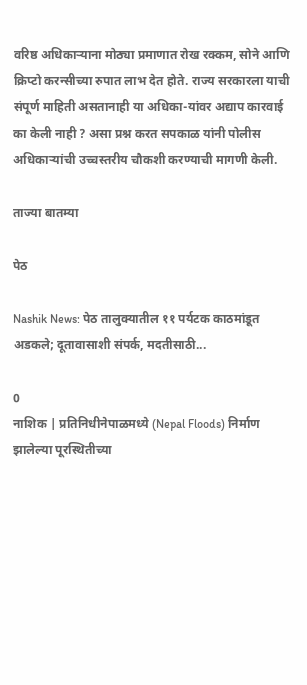वरिष्ठ अधिकाऱ्याना मोठ्या प्रमाणात रोख रक्कम, सोने आणि क्रिप्टो करन्सीच्या रुपात लाभ देत होते. राज्य सरकारला याची संपूर्ण माहिती असतानाही या अधिका-यांवर अद्याप कारवाई का केली नाही ? असा प्रश्न करत सपकाळ यांनी पोलीस अधिकाऱ्यांची उच्चस्तरीय चौकशी करण्याची मागणी केली.

ताज्या बातम्या

पेठ

Nashik News: पेठ तालुक्यातील ११ पर्यटक काठमांडूत अडकले; दूतावासाशी संपर्क, मदतीसाठी...

0
नाशिक | प्रतिनिधीनेपाळमध्ये (Nepal Floods) निर्माण झालेल्या पूरस्थितीच्या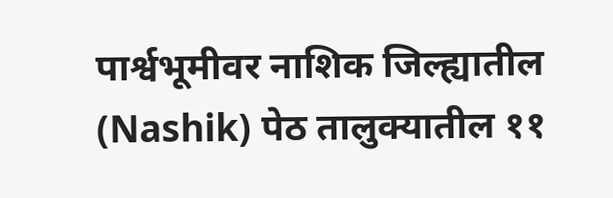पार्श्वभूमीवर नाशिक जिल्ह्यातील (Nashik) पेठ तालुक्यातील ११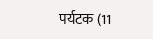पर्यटक (11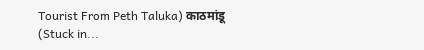Tourist From Peth Taluka) काठमांडू (Stuck in...